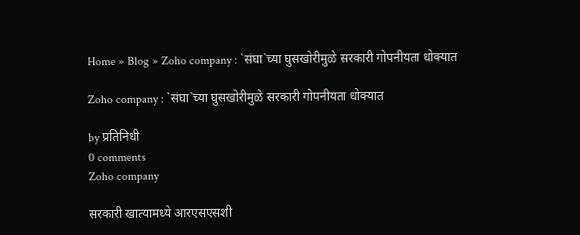Home » Blog » Zoho company : `संघा`च्या घुसखोरीमुळे सरकारी गोपनीयता धोक्यात

Zoho company : `संघा`च्या घुसखोरीमुळे सरकारी गोपनीयता धोक्यात

by प्रतिनिधी
0 comments
Zoho company

सरकारी खात्यामध्ये आरएसएसशी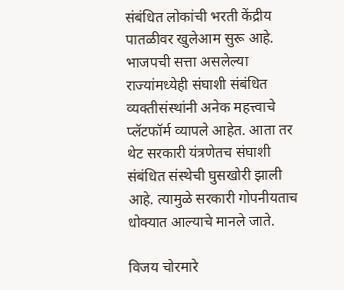संबंधित लोकांची भरती केंद्रीय पातळीवर खुलेआम सुरू आहे. भाजपची सत्ता असलेल्या राज्यांमध्येही संघाशी संबंधित व्यक्तीसंस्थांनी अनेक महत्त्वाचे प्लॅटफॉर्म व्यापले आहेत. आता तर थेट सरकारी यंत्रणेतच संघाशी संबंधित संस्थेची घुसखोरी झाली आहे. त्यामुळे सरकारी गोपनीयताच धोक्यात आल्याचे मानले जाते.

विजय चोरमारे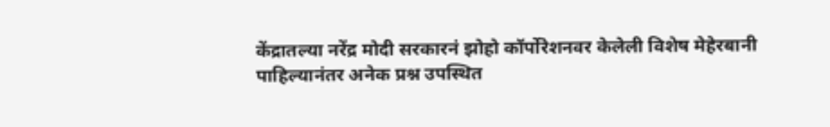केंद्रातल्या नरेंद्र मोदी सरकारनं झोहो कॉर्पोरेशनवर केलेली विशेष मेहेरबानी पाहिल्यानंतर अनेक प्रश्न उपस्थित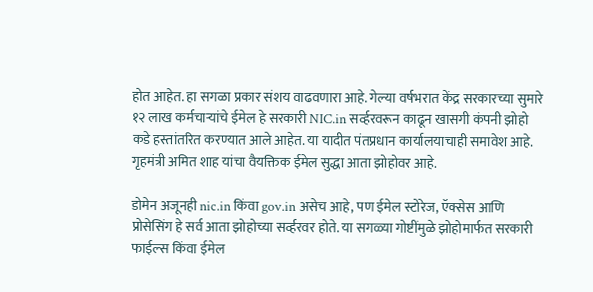होत आहेत. हा सगळा प्रकार संशय वाढवणारा आहे. गेल्या वर्षभरात केंद्र सरकारच्या सुमारे १२ लाख कर्मचाऱ्यांचे ईमेल हे सरकारी NIC.in सर्व्हरवरून काढून खासगी कंपनी झोहो कडे हस्तांतरित करण्यात आले आहेत. या यादीत पंतप्रधान कार्यालयाचाही समावेश आहे. गृहमंत्री अमित शाह यांचा वैयक्तिक ईमेल सुद्धा आता झोहोवर आहे.

डोमेन अजूनही nic.in किंवा gov.in असेच आहे, पण ईमेल स्टोरेज, ऍक्सेस आणि प्रोसेसिंग हे सर्व आता झोहोच्या सर्व्हरवर होते. या सगळ्या गोष्टींमुळे झोहोमार्फत सरकारी फाईल्स किंवा ईमेल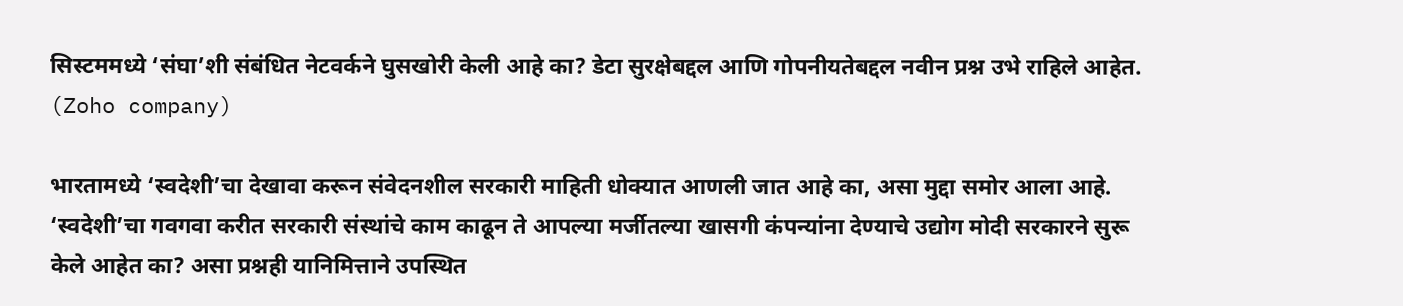सिस्टममध्ये ‘संघा’शी संबंधित नेटवर्कने घुसखोरी केली आहे का? डेटा सुरक्षेबद्दल आणि गोपनीयतेबद्दल नवीन प्रश्न उभे राहिले आहेत. (Zoho company)

भारतामध्ये ‘स्वदेशी’चा देखावा करून संवेदनशील सरकारी माहिती धोक्यात आणली जात आहे का, असा मुद्दा समोर आला आहे. ‘स्वदेशी’चा गवगवा करीत सरकारी संस्थांचे काम काढून ते आपल्या मर्जीतल्या खासगी कंपन्यांना देण्याचे उद्योग मोदी सरकारने सुरू केले आहेत का? असा प्रश्नही यानिमित्ताने उपस्थित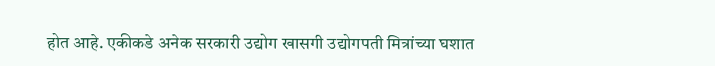होत आहे. एकीकडे अनेक सरकारी उद्योग खासगी उद्योगपती मित्रांच्या घशात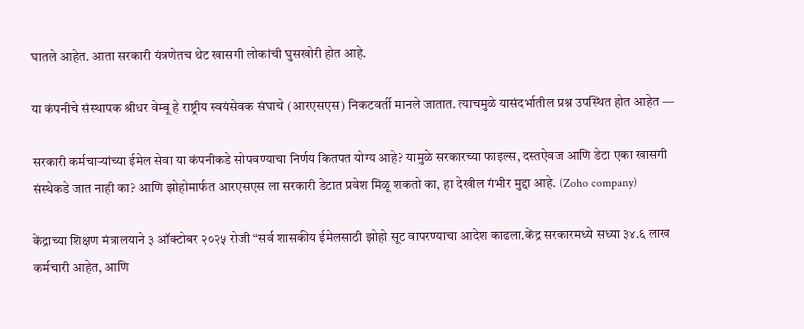घातले आहेत. आता सरकारी यंत्रणेतच थेट खासगी लोकांची घुसखोरी होत आहे.

या कंपनीचे संस्थापक श्रीधर वेम्बू हे राष्ट्रीय स्वयंसेवक संघाचे (आरएसएस) निकटवर्ती मानले जातात. त्याचमुळे यासंदर्भातील प्रश्न उपस्थित होत आहेत —

सरकारी कर्मचाऱ्यांच्या ईमेल सेवा या कंपनीकडे सोपवण्याचा निर्णय कितपत योग्य आहे? यामुळे सरकारच्या फाइल्स, दस्तऐवज आणि डेटा एका खासगी संस्थेकडे जात नाही का? आणि झोहोमार्फत आरएसएस ला सरकारी डेटात प्रवेश मिळू शकतो का, हा देखील गंभीर मुद्दा आहे. (Zoho company)

केंद्राच्या शिक्षण मंत्रालयाने ३ ऑक्टोबर २०२५ रोजी “सर्व शासकीय ईमेलसाठी झोहो सूट वापरण्याचा आदेश काढला.केंद्र सरकारमध्ये सध्या ३४.६ लाख कर्मचारी आहेत, आणि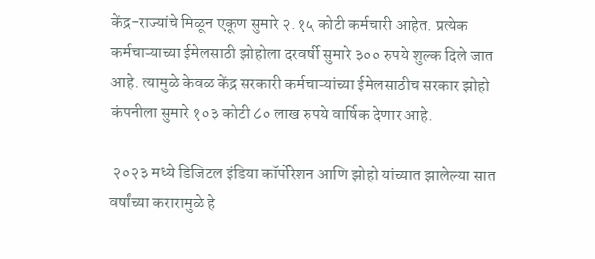केंद्र-राज्यांचे मिळून एकूण सुमारे २.१५ कोटी कर्मचारी आहेत. प्रत्येक कर्मचाऱ्याच्या ईमेलसाठी झोहोला दरवर्षी सुमारे ३०० रुपये शुल्क दिले जात आहे. त्यामुळे केवळ केंद्र सरकारी कर्मचाऱ्यांच्या ईमेलसाठीच सरकार झोहो कंपनीला सुमारे १०३ कोटी ८० लाख रुपये वार्षिक देणार आहे.

 २०२३ मध्ये डिजिटल इंडिया कॉर्पोरेशन आणि झोहो यांच्यात झालेल्या सात वर्षांच्या करारामुळे हे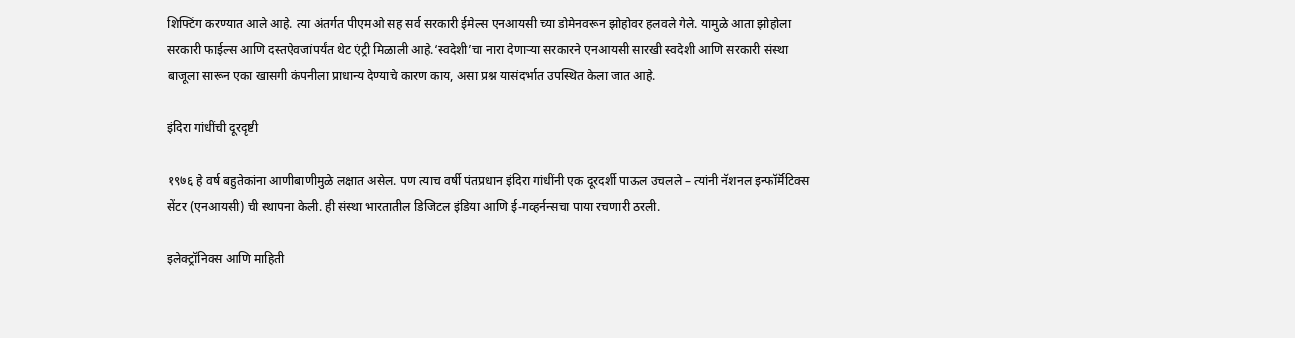शिफ्टिंग करण्यात आले आहे. त्या अंतर्गत पीएमओ सह सर्व सरकारी ईमेल्स एनआयसी च्या डोमेनवरून झोहोवर हलवले गेले. यामुळे आता झोहोला सरकारी फाईल्स आणि दस्तऐवजांपर्यंत थेट एंट्री मिळाली आहे.‘स्वदेशी’चा नारा देणाऱ्या सरकारने एनआयसी सारखी स्वदेशी आणि सरकारी संस्था बाजूला सारून एका खासगी कंपनीला प्राधान्य देण्याचे कारण काय, असा प्रश्न यासंदर्भात उपस्थित केला जात आहे.

इंदिरा गांधींची दूरदृष्टी

१९७६ हे वर्ष बहुतेकांना आणीबाणीमुळे लक्षात असेल. पण त्याच वर्षी पंतप्रधान इंदिरा गांधींनी एक दूरदर्शी पाऊल उचलले – त्यांनी नॅशनल इन्फॉर्मॅटिक्स सेंटर (एनआयसी) ची स्थापना केली. ही संस्था भारतातील डिजिटल इंडिया आणि ई-गव्हर्नन्सचा पाया रचणारी ठरली.

इलेक्ट्रॉनिक्स आणि माहिती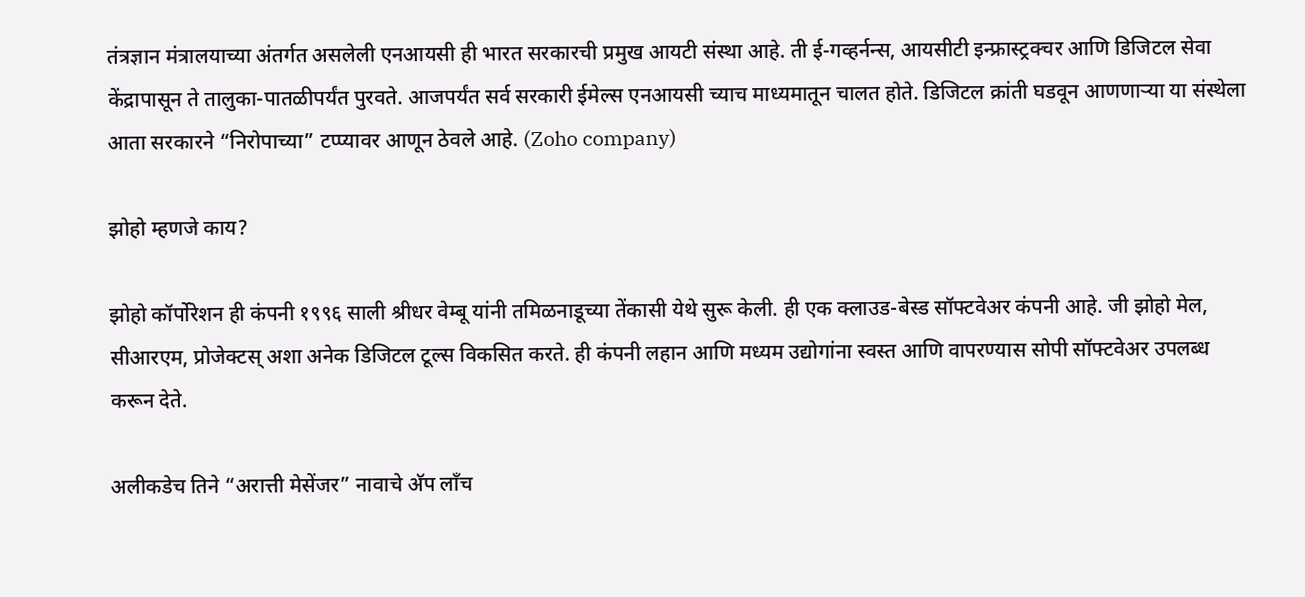तंत्रज्ञान मंत्रालयाच्या अंतर्गत असलेली एनआयसी ही भारत सरकारची प्रमुख आयटी संस्था आहे. ती ई-गव्हर्नन्स, आयसीटी इन्फ्रास्ट्रक्चर आणि डिजिटल सेवा केंद्रापासून ते तालुका-पातळीपर्यंत पुरवते. आजपर्यंत सर्व सरकारी ईमेल्स एनआयसी च्याच माध्यमातून चालत होते. डिजिटल क्रांती घडवून आणणाऱ्या या संस्थेला आता सरकारने “निरोपाच्या” टप्प्यावर आणून ठेवले आहे. (Zoho company)

झोहो म्हणजे काय?

झोहो कॉर्पोरेशन ही कंपनी १९९६ साली श्रीधर वेम्बू यांनी तमिळनाडूच्या तेंकासी येथे सुरू केली. ही एक क्लाउड-बेस्ड सॉफ्टवेअर कंपनी आहे. जी झोहो मेल, सीआरएम, प्रोजेक्टस् अशा अनेक डिजिटल टूल्स विकसित करते. ही कंपनी लहान आणि मध्यम उद्योगांना स्वस्त आणि वापरण्यास सोपी सॉफ्टवेअर उपलब्ध करून देते.

अलीकडेच तिने “अरात्ती मेसेंजर” नावाचे अ‍ॅप लाँच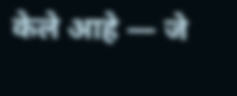केले आहे — जे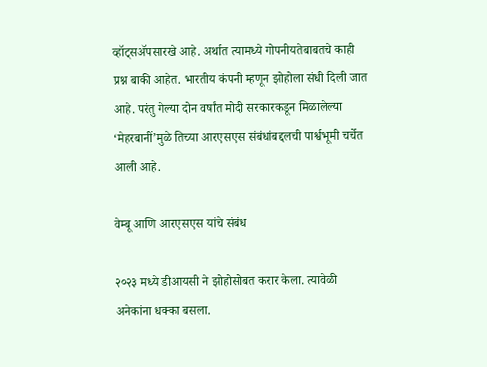व्हॉट्सॲपसारखे आहे. अर्थात त्यामध्ये गोपनीयतेबाबतचे काही प्रश्न बाकी आहेत. भारतीय कंपनी म्हणून झोहोला संधी दिली जात आहे. परंतु गेल्या दोन वर्षांत मोदी सरकारकडून मिळालेल्या ‘मेहरबानीं’मुळे तिच्या आरएसएस संबंधांबद्दलची पार्श्वभूमी चर्चेत आली आहे.

वेम्बू आणि आरएसएस यांचे संबंध

२०२३ मध्ये डीआयसी ने झोहोसोबत करार केला. त्यावेळी अनेकांना धक्का बसला.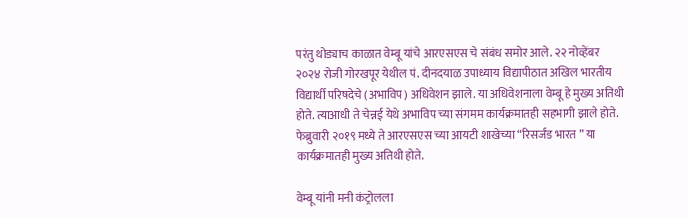परंतु थोड्याच काळात वेम्बू यांचे आरएसएस चे संबंध समोर आले. २२ नोव्हेंबर २०२४ रोजी गोरखपूर येथील पं. दीनदयाळ उपाध्याय विद्यापीठात अखिल भारतीय विद्यार्थी परिषदेचे (अभाविप) अधिवेशन झाले. या अधिवेशनाला वेम्बू हे मुख्य अतिथी होते. त्याआधी ते चेन्नई येथे अभाविप च्या संगमम कार्यक्रमातही सहभागी झाले होते. फेब्रुवारी २०१९ मध्ये ते आरएसएस च्या आयटी शाखेच्या “रिसर्जंड भारत ” या कार्यक्रमातही मुख्य अतिथी होते.

वेम्बू यांनी मनी कंट्रोलला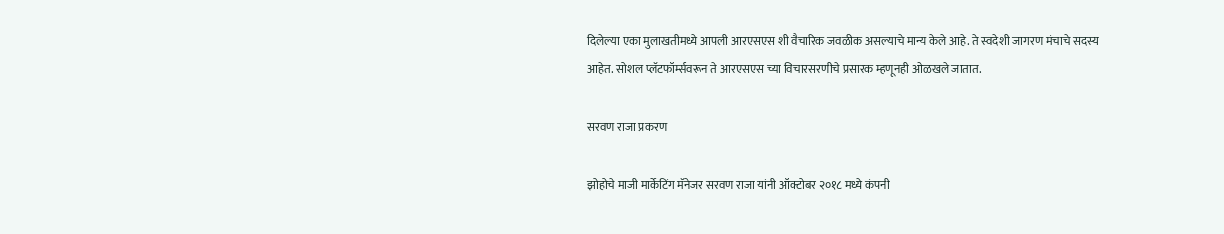दिलेल्या एका मुलाखतीमध्ये आपली आरएसएस शी वैचारिक जवळीक असल्याचे मान्य केले आहे. ते स्वदेशी जागरण मंचाचे सदस्य आहेत. सोशल प्लॅटफॉर्म्सवरून ते आरएसएस च्या विचारसरणीचे प्रसारक म्हणूनही ओळखले जातात.

सरवण राजा प्रकरण

झोहोचे माजी मार्केटिंग मॅनेजर सरवण राजा यांनी ऑक्टोबर २०१८ मध्ये कंपनी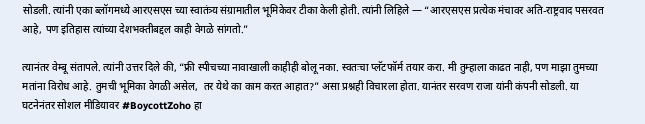सोडली. त्यांनी एका ब्लॉगमध्ये आरएसएस च्या स्वातंत्र्य संग्रामातील भूमिकेवर टीका केली होती. त्यांनी लिहिले — “आरएसएस प्रत्येक मंचावर अति-राष्ट्रवाद पसरवत आहे, पण इतिहास त्यांच्या देशभक्तीबद्दल काही वेगळे सांगतो.”

त्यानंतर वेम्बू संतापले. त्यांनी उत्तर दिले की, “फ्री स्पीचच्या नावाखाली काहीही बोलू नका. स्वतःचा प्लॅटफॉर्म तयार करा. मी तुम्हाला काढत नाही, पण माझा तुमच्या मतांना विरोध आहे. तुमची भूमिका वेगळी असेल,  तर येथे का काम करत आहात?” असा प्रश्नही विचारला होता. यानंतर सरवण राजा यांनी कंपनी सोडली. या घटनेनंतर सोशल मीडियावर #BoycottZoho हा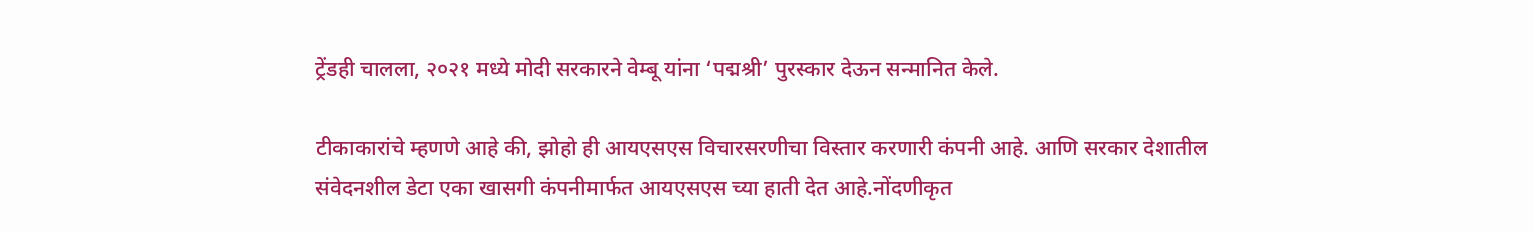ट्रेंडही चालला, २०२१ मध्ये मोदी सरकारने वेम्बू यांना ‘पद्मश्री’ पुरस्कार देऊन सन्मानित केले.

टीकाकारांचे म्हणणे आहे की, झोहो ही आयएसएस विचारसरणीचा विस्तार करणारी कंपनी आहे. आणि सरकार देशातील संवेदनशील डेटा एका खासगी कंपनीमार्फत आयएसएस च्या हाती देत आहे.नोंदणीकृत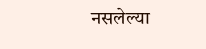नसलेल्या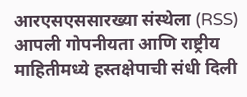आरएसएससारख्या संस्थेला (RSS) आपली गोपनीयता आणि राष्ट्रीय माहितीमध्ये हस्तक्षेपाची संधी दिली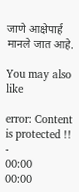जाणे आक्षेपार्ह मानले जात आहे.

You may also like

error: Content is protected !!
-
00:00
00:00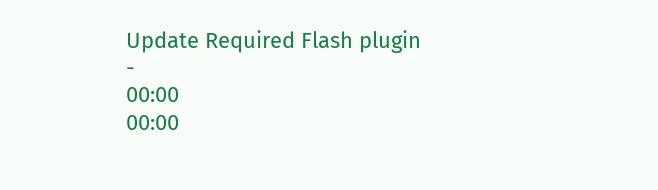Update Required Flash plugin
-
00:00
00:00